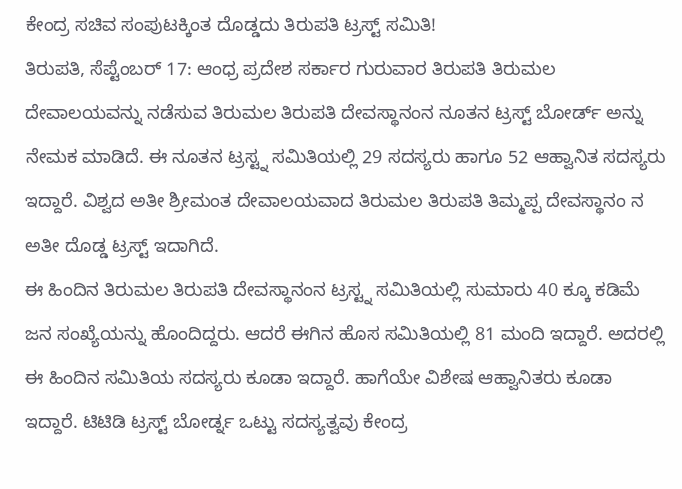ಕೇಂದ್ರ ಸಚಿವ ಸಂಪುಟಕ್ಕಿಂತ ದೊಡ್ಡದು ತಿರುಪತಿ ಟ್ರಸ್ಟ್ ಸಮಿತಿ!
ತಿರುಪತಿ, ಸೆಪ್ಟೆಂಬರ್ 17: ಆಂಧ್ರ ಪ್ರದೇಶ ಸರ್ಕಾರ ಗುರುವಾರ ತಿರುಪತಿ ತಿರುಮಲ ದೇವಾಲಯವನ್ನು ನಡೆಸುವ ತಿರುಮಲ ತಿರುಪತಿ ದೇವಸ್ಥಾನಂನ ನೂತನ ಟ್ರಸ್ಟ್ ಬೋರ್ಡ್ ಅನ್ನು ನೇಮಕ ಮಾಡಿದೆ. ಈ ನೂತನ ಟ್ರಸ್ಟ್ನ ಸಮಿತಿಯಲ್ಲಿ 29 ಸದಸ್ಯರು ಹಾಗೂ 52 ಆಹ್ವಾನಿತ ಸದಸ್ಯರು ಇದ್ದಾರೆ. ವಿಶ್ವದ ಅತೀ ಶ್ರೀಮಂತ ದೇವಾಲಯವಾದ ತಿರುಮಲ ತಿರುಪತಿ ತಿಮ್ಮಪ್ಪ ದೇವಸ್ಥಾನಂ ನ ಅತೀ ದೊಡ್ಡ ಟ್ರಸ್ಟ್ ಇದಾಗಿದೆ.
ಈ ಹಿಂದಿನ ತಿರುಮಲ ತಿರುಪತಿ ದೇವಸ್ಥಾನಂನ ಟ್ರಸ್ಟ್ನ ಸಮಿತಿಯಲ್ಲಿ ಸುಮಾರು 40 ಕ್ಕೂ ಕಡಿಮೆ ಜನ ಸಂಖ್ಯೆಯನ್ನು ಹೊಂದಿದ್ದರು. ಆದರೆ ಈಗಿನ ಹೊಸ ಸಮಿತಿಯಲ್ಲಿ 81 ಮಂದಿ ಇದ್ದಾರೆ. ಅದರಲ್ಲಿ ಈ ಹಿಂದಿನ ಸಮಿತಿಯ ಸದಸ್ಯರು ಕೂಡಾ ಇದ್ದಾರೆ. ಹಾಗೆಯೇ ವಿಶೇಷ ಆಹ್ವಾನಿತರು ಕೂಡಾ ಇದ್ದಾರೆ. ಟಿಟಿಡಿ ಟ್ರಸ್ಟ್ ಬೋರ್ಡ್ನ ಒಟ್ಟು ಸದಸ್ಯತ್ವವು ಕೇಂದ್ರ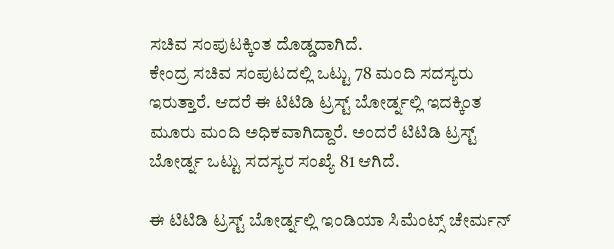ಸಚಿವ ಸಂಪುಟಕ್ಕಿಂತ ದೊಡ್ಡದಾಗಿದೆ.
ಕೇಂದ್ರ ಸಚಿವ ಸಂಪುಟದಲ್ಲಿ ಒಟ್ಟು 78 ಮಂದಿ ಸದಸ್ಯರು ಇರುತ್ತಾರೆ. ಆದರೆ ಈ ಟಿಟಿಡಿ ಟ್ರಸ್ಟ್ ಬೋರ್ಡ್ನಲ್ಲಿ ಇದಕ್ಕಿಂತ ಮೂರು ಮಂದಿ ಅಧಿಕವಾಗಿದ್ದಾರೆ. ಅಂದರೆ ಟಿಟಿಡಿ ಟ್ರಸ್ಟ್ ಬೋರ್ಡ್ನ ಒಟ್ಟು ಸದಸ್ಯರ ಸಂಖ್ಯೆ 81 ಆಗಿದೆ.

ಈ ಟಿಟಿಡಿ ಟ್ರಸ್ಟ್ ಬೋರ್ಡ್ನಲ್ಲಿ ಇಂಡಿಯಾ ಸಿಮೆಂಟ್ಸ್ ಚೇರ್ಮನ್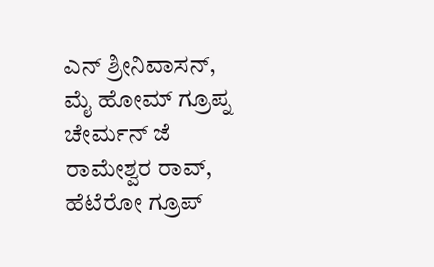ಎನ್ ಶ್ರೀನಿವಾಸನ್, ಮೈ ಹೋಮ್ ಗ್ರೂಪ್ನ ಚೇರ್ಮನ್ ಜೆ ರಾಮೇಶ್ವರ ರಾವ್, ಹೆಟೆರೋ ಗ್ರೂಪ್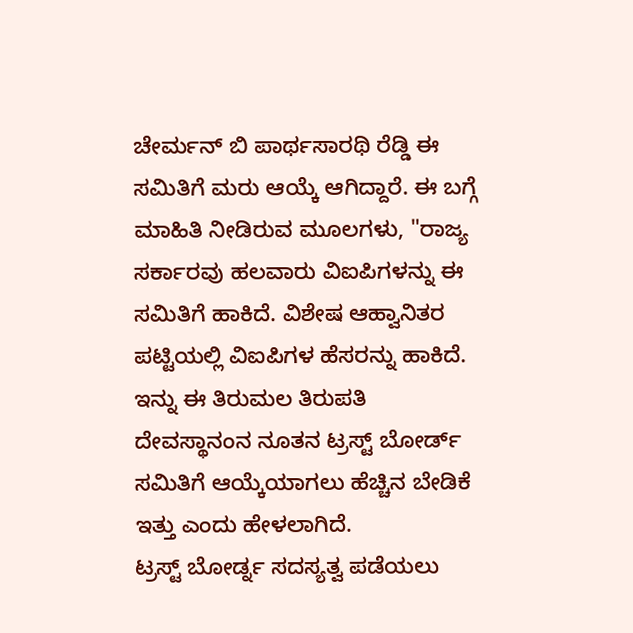ಚೇರ್ಮನ್ ಬಿ ಪಾರ್ಥಸಾರಥಿ ರೆಡ್ಡಿ ಈ ಸಮಿತಿಗೆ ಮರು ಆಯ್ಕೆ ಆಗಿದ್ದಾರೆ. ಈ ಬಗ್ಗೆ ಮಾಹಿತಿ ನೀಡಿರುವ ಮೂಲಗಳು, "ರಾಜ್ಯ ಸರ್ಕಾರವು ಹಲವಾರು ವಿಐಪಿಗಳನ್ನು ಈ ಸಮಿತಿಗೆ ಹಾಕಿದೆ. ವಿಶೇಷ ಆಹ್ವಾನಿತರ ಪಟ್ಟಿಯಲ್ಲಿ ವಿಐಪಿಗಳ ಹೆಸರನ್ನು ಹಾಕಿದೆ. ಇನ್ನು ಈ ತಿರುಮಲ ತಿರುಪತಿ ದೇವಸ್ಥಾನಂನ ನೂತನ ಟ್ರಸ್ಟ್ ಬೋರ್ಡ್ ಸಮಿತಿಗೆ ಆಯ್ಕೆಯಾಗಲು ಹೆಚ್ಚಿನ ಬೇಡಿಕೆ ಇತ್ತು ಎಂದು ಹೇಳಲಾಗಿದೆ.
ಟ್ರಸ್ಟ್ ಬೋರ್ಡ್ನ ಸದಸ್ಯತ್ವ ಪಡೆಯಲು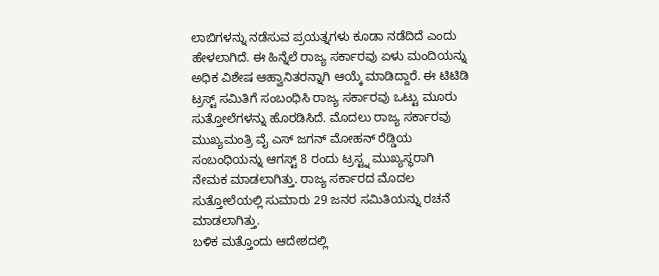ಲಾಬಿಗಳನ್ನು ನಡೆಸುವ ಪ್ರಯತ್ನಗಳು ಕೂಡಾ ನಡೆದಿದೆ ಎಂದು ಹೇಳಲಾಗಿದೆ. ಈ ಹಿನ್ನೆಲೆ ರಾಜ್ಯ ಸರ್ಕಾರವು ಏಳು ಮಂದಿಯನ್ನು ಅಧಿಕ ವಿಶೇಷ ಆಹ್ವಾನಿತರನ್ನಾಗಿ ಆಯ್ಕೆ ಮಾಡಿದ್ದಾರೆ. ಈ ಟಿಟಿಡಿ ಟ್ರಸ್ಟ್ ಸಮಿತಿಗೆ ಸಂಬಂಧಿಸಿ ರಾಜ್ಯ ಸರ್ಕಾರವು ಒಟ್ಟು ಮೂರು ಸುತ್ತೋಲೆಗಳನ್ನು ಹೊರಡಿಸಿದೆ. ಮೊದಲು ರಾಜ್ಯ ಸರ್ಕಾರವು ಮುಖ್ಯಮಂತ್ರಿ ವೈ ಎಸ್ ಜಗನ್ ಮೋಹನ್ ರೆಡ್ಡಿಯ ಸಂಬಂಧಿಯನ್ನು ಆಗಸ್ಟ್ 8 ರಂದು ಟ್ರಸ್ಟ್ನ ಮುಖ್ಯಸ್ಥರಾಗಿ ನೇಮಕ ಮಾಡಲಾಗಿತ್ತು. ರಾಜ್ಯ ಸರ್ಕಾರದ ಮೊದಲ ಸುತ್ತೋಲೆಯಲ್ಲಿ ಸುಮಾರು 29 ಜನರ ಸಮಿತಿಯನ್ನು ರಚನೆ ಮಾಡಲಾಗಿತ್ತು.
ಬಳಿಕ ಮತ್ತೊಂದು ಆದೇಶದಲ್ಲಿ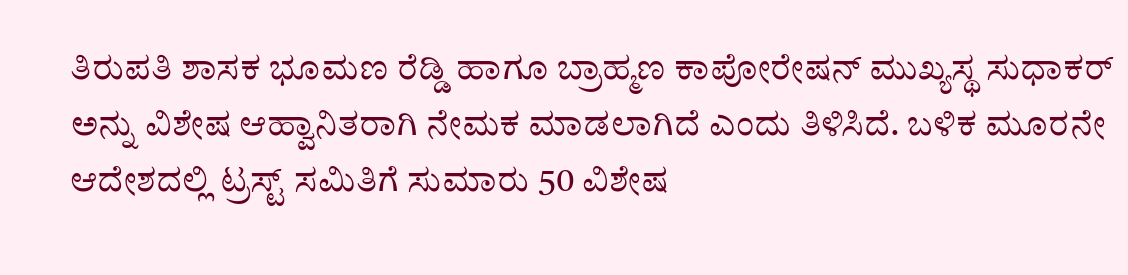ತಿರುಪತಿ ಶಾಸಕ ಭೂಮಣ ರೆಡ್ಡಿ ಹಾಗೂ ಬ್ರಾಹ್ಮಣ ಕಾಪೋರೇಷನ್ ಮುಖ್ಯಸ್ಥ ಸುಧಾಕರ್ ಅನ್ನು ವಿಶೇಷ ಆಹ್ವಾನಿತರಾಗಿ ನೇಮಕ ಮಾಡಲಾಗಿದೆ ಎಂದು ತಿಳಿಸಿದೆ. ಬಳಿಕ ಮೂರನೇ ಆದೇಶದಲ್ಲಿ ಟ್ರಸ್ಟ್ ಸಮಿತಿಗೆ ಸುಮಾರು 50 ವಿಶೇಷ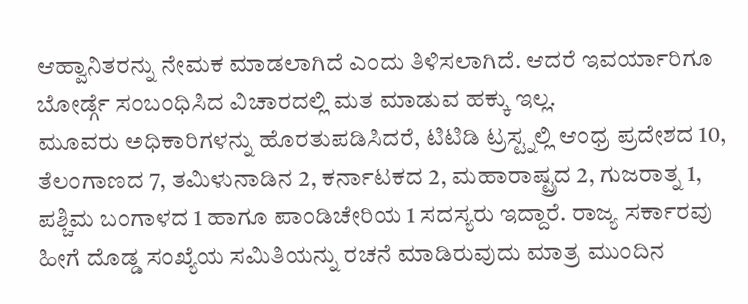ಆಹ್ವಾನಿತರನ್ನು ನೇಮಕ ಮಾಡಲಾಗಿದೆ ಎಂದು ತಿಳಿಸಲಾಗಿದೆ. ಆದರೆ ಇವರ್ಯಾರಿಗೂ ಬೋರ್ಡ್ಗೆ ಸಂಬಂಧಿಸಿದ ವಿಚಾರದಲ್ಲಿ ಮತ ಮಾಡುವ ಹಕ್ಕು ಇಲ್ಲ.
ಮೂವರು ಅಧಿಕಾರಿಗಳನ್ನು ಹೊರತುಪಡಿಸಿದರೆ, ಟಿಟಿಡಿ ಟ್ರಸ್ಟ್ನಲ್ಲಿ ಆಂಧ್ರ ಪ್ರದೇಶದ 10, ತೆಲಂಗಾಣದ 7, ತಮಿಳುನಾಡಿನ 2, ಕರ್ನಾಟಕದ 2, ಮಹಾರಾಷ್ಟ್ರದ 2, ಗುಜರಾತ್ನ 1, ಪಶ್ಚಿಮ ಬಂಗಾಳದ 1 ಹಾಗೂ ಪಾಂಡಿಚೇರಿಯ 1 ಸದಸ್ಯರು ಇದ್ದಾರೆ. ರಾಜ್ಯ ಸರ್ಕಾರವು ಹೀಗೆ ದೊಡ್ಡ ಸಂಖ್ಯೆಯ ಸಮಿತಿಯನ್ನು ರಚನೆ ಮಾಡಿರುವುದು ಮಾತ್ರ ಮುಂದಿನ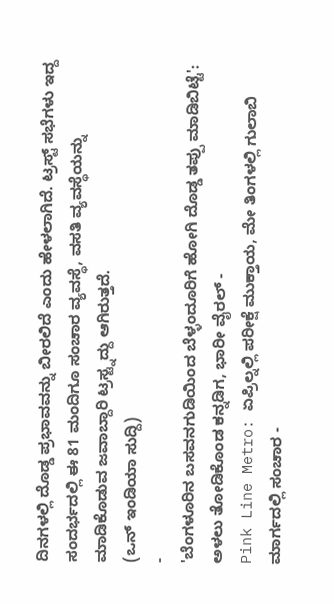ದಿನಗಳಲ್ಲಿ ದೊಡ್ಡ ಪ್ರಭಾವವನ್ನು ಬೀರಲಿದೆ ಎಂದು ಹೇಳಲಾಗಿದೆ. ಟ್ರಸ್ಟ್ ಸಭೆಗಳು ಇದ್ದ ಸಂದರ್ಭದಲ್ಲಿ ಈ 81 ಮಂದಿಗೂ ಸಂಚಾರ ವ್ಯವಸ್ಥೆ, ವಸತಿ ವ್ಯವಸ್ಥೆಯನ್ನು ಮಾಡಿಕೊಡುವ ಜವಾಬ್ದಾರಿ ಟ್ರಸ್ಟ್ನದ್ದು ಆಗಿರುತ್ತದೆ.
(ಒನ್ ಇಂಡಿಯಾ ಸುದ್ದಿ)
-
'ಬೆಂಗಳೂರಿನ ಬಸವನಗುಡಿಯಿಂದ ಬೆಳ್ಳಂದೂರಿಗೆ ಹೋಗಿ ದೊಡ್ಡ ತಪ್ಪು ಮಾಡಿಬಿಟ್ಟೆ': ಅಳಲು ತೋಡಿಕೊಂಡ ಕನ್ನಡಿಗ, ಭಾರೀ ವೈರಲ್ -
Pink Line Metro: ಏಪ್ರಿಲ್ನಲ್ಲಿ ಪರೀಕ್ಷೆ ಮುಕ್ತಾಯ, ಮೇ ತಿಂಗಳಲ್ಲಿ ಗುಲಾಬಿ ಮಾರ್ಗದಲ್ಲಿ ಸಂಚಾರ -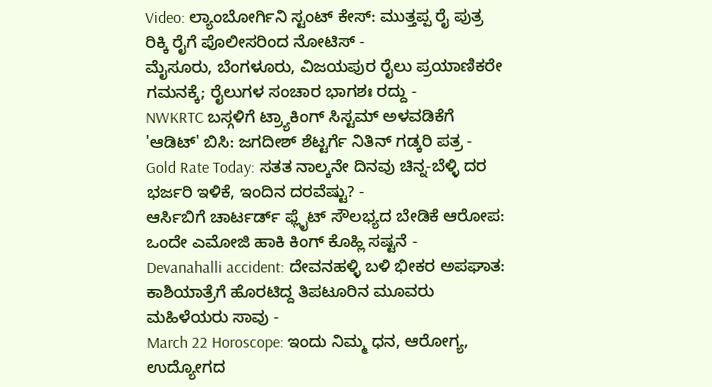Video: ಲ್ಯಾಂಬೋರ್ಗಿನಿ ಸ್ಟಂಟ್ ಕೇಸ್: ಮುತ್ತಪ್ಪ ರೈ ಪುತ್ರ ರಿಕ್ಕಿ ರೈಗೆ ಪೊಲೀಸರಿಂದ ನೋಟಿಸ್ -
ಮೈಸೂರು, ಬೆಂಗಳೂರು, ವಿಜಯಪುರ ರೈಲು ಪ್ರಯಾಣಿಕರೇ ಗಮನಕ್ಕೆ; ರೈಲುಗಳ ಸಂಚಾರ ಭಾಗಶಃ ರದ್ದು -
NWKRTC ಬಸ್ಗಳಿಗೆ ಟ್ರ್ಯಾಕಿಂಗ್ ಸಿಸ್ಟಮ್ ಅಳವಡಿಕೆಗೆ 'ಆಡಿಟ್' ಬಿಸಿ: ಜಗದೀಶ್ ಶೆಟ್ಟರ್ಗೆ ನಿತಿನ್ ಗಡ್ಕರಿ ಪತ್ರ -
Gold Rate Today: ಸತತ ನಾಲ್ಕನೇ ದಿನವು ಚಿನ್ನ-ಬೆಳ್ಳಿ ದರ ಭರ್ಜರಿ ಇಳಿಕೆ, ಇಂದಿನ ದರವೆಷ್ಟು? -
ಆರ್ಸಿಬಿಗೆ ಚಾರ್ಟರ್ಡ್ ಫ್ಲೈಟ್ ಸೌಲಭ್ಯದ ಬೇಡಿಕೆ ಆರೋಪ: ಒಂದೇ ಎಮೋಜಿ ಹಾಕಿ ಕಿಂಗ್ ಕೊಹ್ಲಿ ಸಷ್ಟನೆ -
Devanahalli accident: ದೇವನಹಳ್ಳಿ ಬಳಿ ಭೀಕರ ಅಪಘಾತ: ಕಾಶಿಯಾತ್ರೆಗೆ ಹೊರಟಿದ್ದ ತಿಪಟೂರಿನ ಮೂವರು ಮಹಿಳೆಯರು ಸಾವು -
March 22 Horoscope: ಇಂದು ನಿಮ್ಮ ಧನ, ಆರೋಗ್ಯ, ಉದ್ಯೋಗದ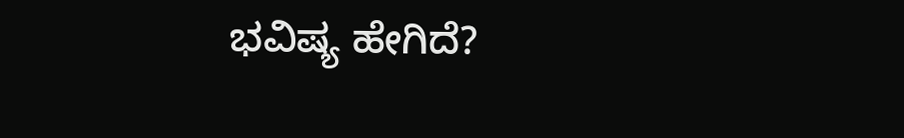ಭವಿಷ್ಯ ಹೇಗಿದೆ?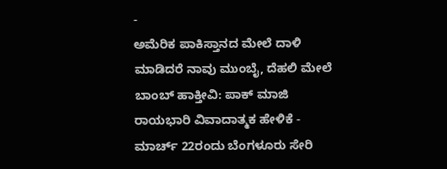-
ಅಮೆರಿಕ ಪಾಕಿಸ್ತಾನದ ಮೇಲೆ ದಾಳಿ ಮಾಡಿದರೆ ನಾವು ಮುಂಬೈ, ದೆಹಲಿ ಮೇಲೆ ಬಾಂಬ್ ಹಾಕ್ತೀವಿ: ಪಾಕ್ ಮಾಜಿ ರಾಯಭಾರಿ ವಿವಾದಾತ್ಮಕ ಹೇಳಿಕೆ -
ಮಾರ್ಚ್ 22ರಂದು ಬೆಂಗಳೂರು ಸೇರಿ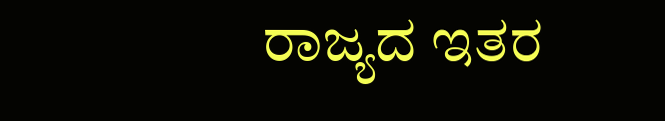ರಾಜ್ಯದ ಇತರ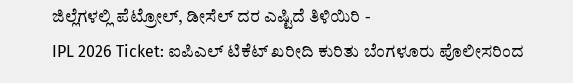ಜಿಲ್ಲೆಗಳಲ್ಲಿ ಪೆಟ್ರೋಲ್, ಡೀಸೆಲ್ ದರ ಎಷ್ಟಿದೆ ತಿಳಿಯಿರಿ -
IPL 2026 Ticket: ಐಪಿಎಲ್ ಟಿಕೆಟ್ ಖರೀದಿ ಕುರಿತು ಬೆಂಗಳೂರು ಪೊಲೀಸರಿಂದ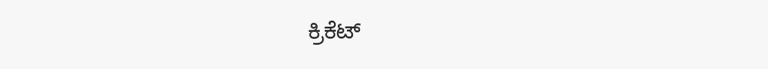ಕ್ರಿಕೆಟ್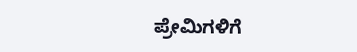ಪ್ರೇಮಿಗಳಿಗೆ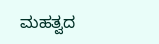ಮಹತ್ವದ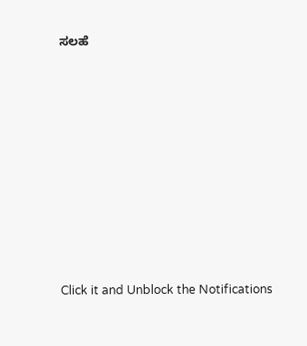ಸಲಹೆ












Click it and Unblock the Notifications